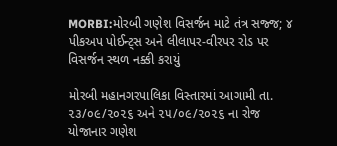MORBI:મોરબી ગણેશ વિસર્જન માટે તંત્ર સજ્જ; ૪ પીકઅપ પોઈન્ટ્સ અને લીલાપર-વીરપર રોડ પર વિસર્જન સ્થળ નક્કી કરાયું

મોરબી મહાનગરપાલિકા વિસ્તારમાં આગામી તા. ૨૩/૦૯/૨૦૨૬ અને ૨૫/૦૯/૨૦૨૬ ના રોજ યોજાનાર ગણેશ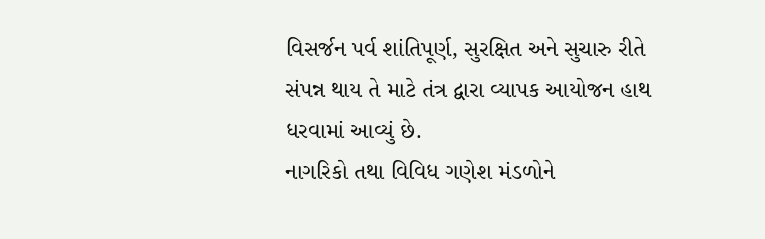વિસર્જન પર્વ શાંતિપૂર્ણ, સુરક્ષિત અને સુચારુ રીતે સંપન્ન થાય તે માટે તંત્ર દ્વારા વ્યાપક આયોજન હાથ ધરવામાં આવ્યું છે.
નાગરિકો તથા વિવિધ ગણેશ મંડળોને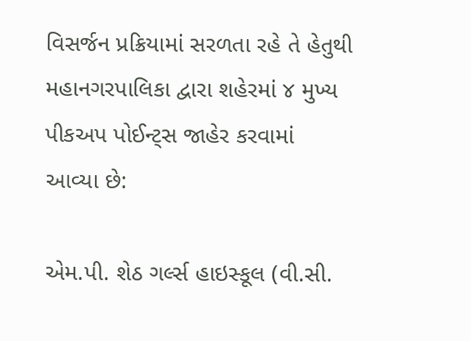વિસર્જન પ્રક્રિયામાં સરળતા રહે તે હેતુથી મહાનગરપાલિકા દ્વારા શહેરમાં ૪ મુખ્ય પીકઅપ પોઈન્ટ્સ જાહેર કરવામાં આવ્યા છે:

એમ.પી. શેઠ ગર્લ્સ હાઇસ્કૂલ (વી.સી.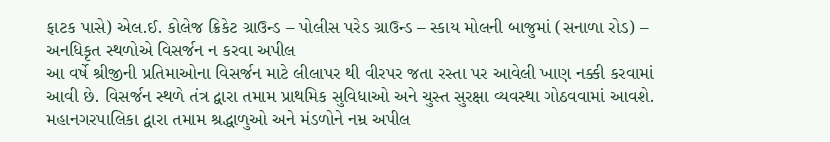ફાટક પાસે) એલ.ઈ. કોલેજ ક્રિકેટ ગ્રાઉન્ડ – પોલીસ પરેડ ગ્રાઉન્ડ – સ્કાય મોલની બાજુમાં (સનાળા રોડ) – અનધિકૃત સ્થળોએ વિસર્જન ન કરવા અપીલ
આ વર્ષે શ્રીજીની પ્રતિમાઓના વિસર્જન માટે લીલાપર થી વીરપર જતા રસ્તા પર આવેલી ખાણ નક્કી કરવામાં આવી છે. વિસર્જન સ્થળે તંત્ર દ્વારા તમામ પ્રાથમિક સુવિધાઓ અને ચુસ્ત સુરક્ષા વ્યવસ્થા ગોઠવવામાં આવશે.
મહાનગરપાલિકા દ્વારા તમામ શ્રદ્ધાળુઓ અને મંડળોને નમ્ર અપીલ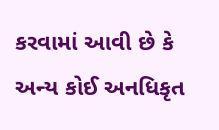કરવામાં આવી છે કે અન્ય કોઈ અનધિકૃત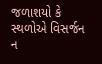જળાશયો કે સ્થળોએ વિસર્જન ન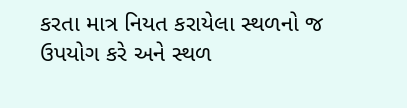કરતા માત્ર નિયત કરાયેલા સ્થળનો જ ઉપયોગ કરે અને સ્થળ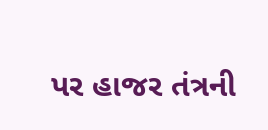પર હાજર તંત્રની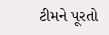ટીમને પૂરતો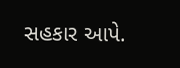સહકાર આપે.